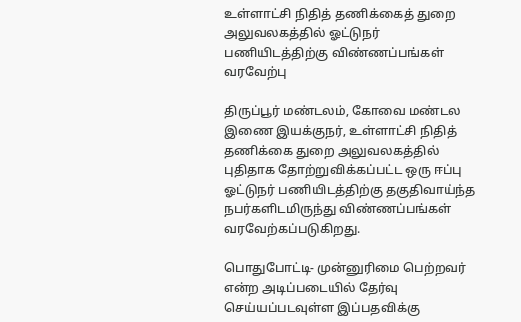உள்ளாட்சி நிதித் தணிக்கைத் துறை அலுவலகத்தில் ஓட்டுநர் பணியிடத்திற்கு விண்ணப்பங்கள் வரவேற்பு

திருப்பூர் மண்டலம், கோவை மண்டல இணை இயக்குநர், உள்ளாட்சி நிதித் தணிக்கை துறை அலுவலகத்தில் புதிதாக தோற்றுவிக்கப்பட்ட ஒரு ஈப்பு ஓட்டுநர் பணியிடத்திற்கு தகுதிவாய்ந்த நபர்களிடமிருந்து விண்ணப்பங்கள் வரவேற்கப்படுகிறது.

பொதுபோட்டி- முன்னுரிமை பெற்றவர் என்ற அடிப்படையில் தேர்வு செய்யப்படவுள்ள இப்பதவிக்கு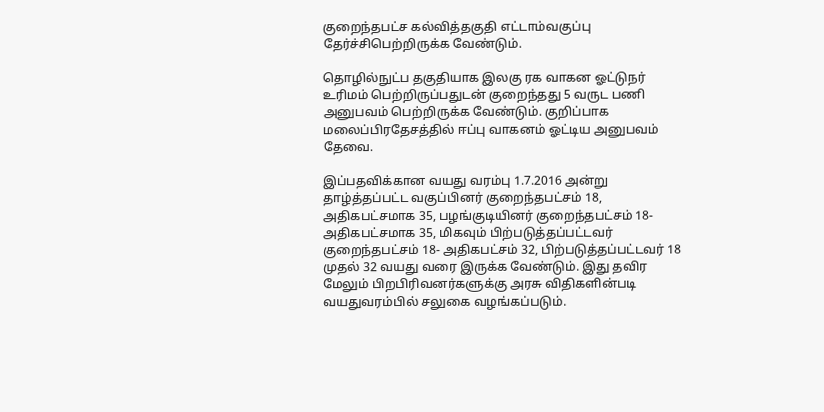குறைந்தபட்ச கல்வித்தகுதி எட்டாம்வகுப்பு தேர்ச்சிபெற்றிருக்க வேண்டும்.

தொழில்நுட்ப தகுதியாக இலகு ரக வாகன ஓட்டுநர் உரிமம் பெற்றிருப்பதுடன் குறைந்தது 5 வருட பணி அனுபவம் பெற்றிருக்க வேண்டும். குறிப்பாக மலைப்பிரதேசத்தில் ஈப்பு வாகனம் ஓட்டிய அனுபவம் தேவை.

இப்பதவிக்கான வயது வரம்பு 1.7.2016 அன்று தாழ்த்தப்பட்ட வகுப்பினர் குறைந்தபட்சம் 18, அதிகபட்சமாக 35, பழங்குடியினர் குறைந்தபட்சம் 18- அதிகபட்சமாக 35, மிகவும் பிற்படுத்தப்பட்டவர் குறைந்தபட்சம் 18- அதிகபட்சம் 32, பிற்படுத்தப்பட்டவர் 18 முதல் 32 வயது வரை இருக்க வேண்டும். இது தவிர மேலும் பிறபிரிவனர்களுக்கு அரசு விதிகளின்படி வயதுவரம்பில் சலுகை வழங்கப்படும்.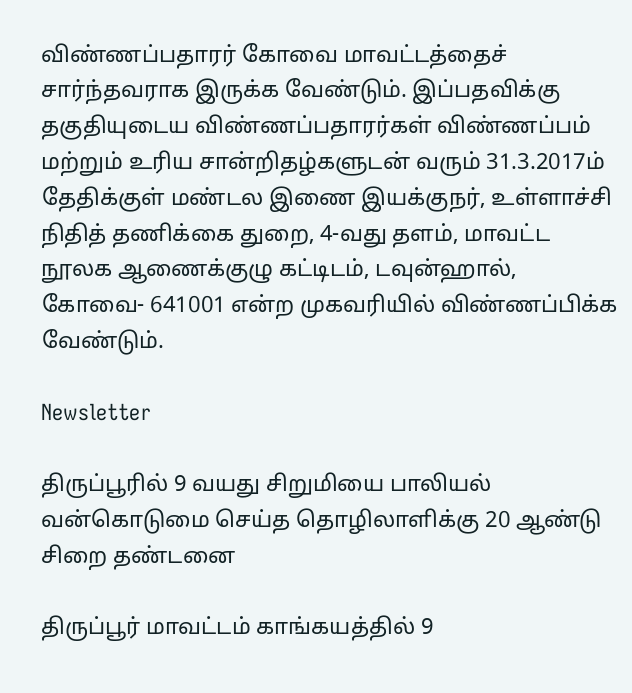விண்ணப்பதாரர் கோவை மாவட்டத்தைச் சார்ந்தவராக இருக்க வேண்டும். இப்பதவிக்கு தகுதியுடைய விண்ணப்பதாரர்கள் விண்ணப்பம் மற்றும் உரிய சான்றிதழ்களுடன் வரும் 31.3.2017ம் தேதிக்குள் மண்டல இணை இயக்குநர், உள்ளாச்சி நிதித் தணிக்கை துறை, 4-வது தளம், மாவட்ட நூலக ஆணைக்குழு கட்டிடம், டவுன்ஹால், கோவை- 641001 என்ற முகவரியில் விண்ணப்பிக்க வேண்டும்.

Newsletter

திருப்பூரில் 9 வயது சிறுமியை பாலியல் வன்கொடுமை செய்த தொழிலாளிக்கு 20 ஆண்டு சிறை தண்டனை

திருப்பூர் மாவட்டம் காங்கயத்தில் 9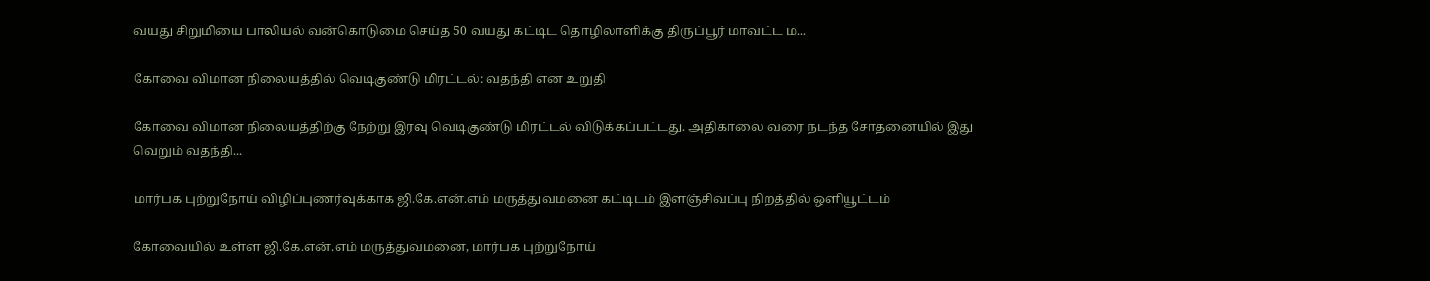வயது சிறுமியை பாலியல் வன்கொடுமை செய்த 50 வயது கட்டிட தொழிலாளிக்கு திருப்பூர் மாவட்ட ம...

கோவை விமான நிலையத்தில் வெடிகுண்டு மிரட்டல்: வதந்தி என உறுதி

கோவை விமான நிலையத்திற்கு நேற்று இரவு வெடிகுண்டு மிரட்டல் விடுக்கப்பட்டது. அதிகாலை வரை நடந்த சோதனையில் இது வெறும் வதந்தி...

மார்பக புற்றுநோய் விழிப்புணர்வுக்காக ஜி.கே.என்.எம் மருத்துவமனை கட்டிடம் இளஞ்சிவப்பு நிறத்தில் ஒளியூட்டம்

கோவையில் உள்ள ஜி.கே.என்.எம் மருத்துவமனை, மார்பக புற்றுநோய்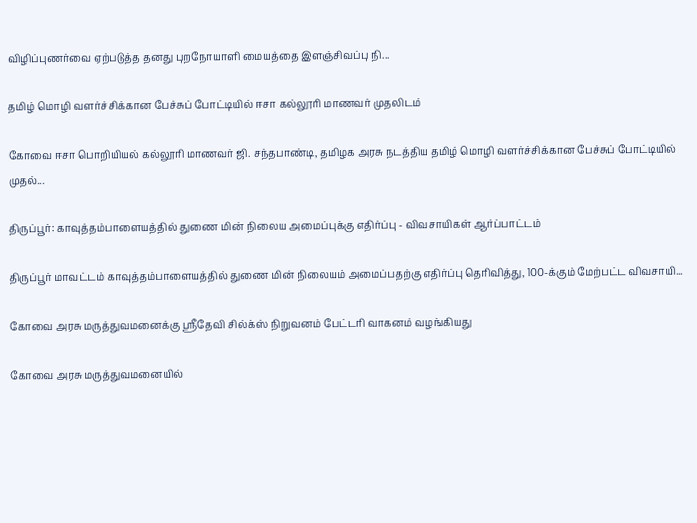விழிப்புணர்வை ஏற்படுத்த தனது புறநோயாளி மையத்தை இளஞ்சிவப்பு நி...

தமிழ் மொழி வளர்ச்சிக்கான பேச்சுப் போட்டியில் ஈசா கல்லூரி மாணவர் முதலிடம்

கோவை ஈசா பொறியியல் கல்லூரி மாணவர் ஜி. சந்தபாண்டி, தமிழக அரசு நடத்திய தமிழ் மொழி வளர்ச்சிக்கான பேச்சுப் போட்டியில் முதல்...

திருப்பூர்: காவுத்தம்பாளையத்தில் துணை மின் நிலைய அமைப்புக்கு எதிர்ப்பு - விவசாயிகள் ஆர்ப்பாட்டம்

திருப்பூர் மாவட்டம் காவுத்தம்பாளையத்தில் துணை மின் நிலையம் அமைப்பதற்கு எதிர்ப்பு தெரிவித்து, 100-க்கும் மேற்பட்ட விவசாயி...

கோவை அரசு மருத்துவமனைக்கு ஸ்ரீதேவி சில்க்ஸ் நிறுவனம் பேட்டரி வாகனம் வழங்கியது

கோவை அரசு மருத்துவமனையில்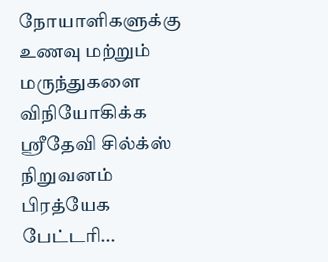நோயாளிகளுக்கு உணவு மற்றும் மருந்துகளை விநியோகிக்க ஸ்ரீதேவி சில்க்ஸ் நிறுவனம் பிரத்யேக பேட்டரி...